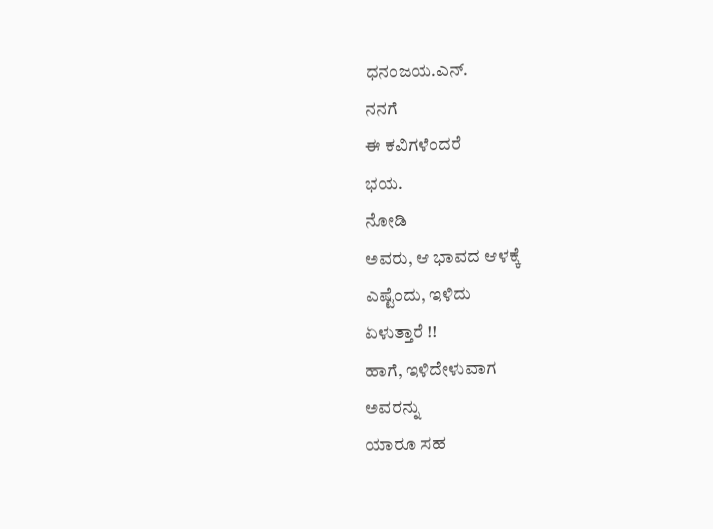ಧನಂಜಯ.ಎನ್.
ನನಗೆ
ಈ ಕವಿಗಳೆಂದರೆ
ಭಯ.
ನೋಡಿ
ಅವರು, ಆ ಭಾವದ ಆಳಕ್ಕೆ
ಎಷ್ಟೆಂದು, ಇಳಿದು
ಏಳುತ್ತಾರೆ !!
ಹಾಗೆ, ಇಳಿದೇಳುವಾಗ
ಅವರನ್ನು
ಯಾರೂ ಸಹ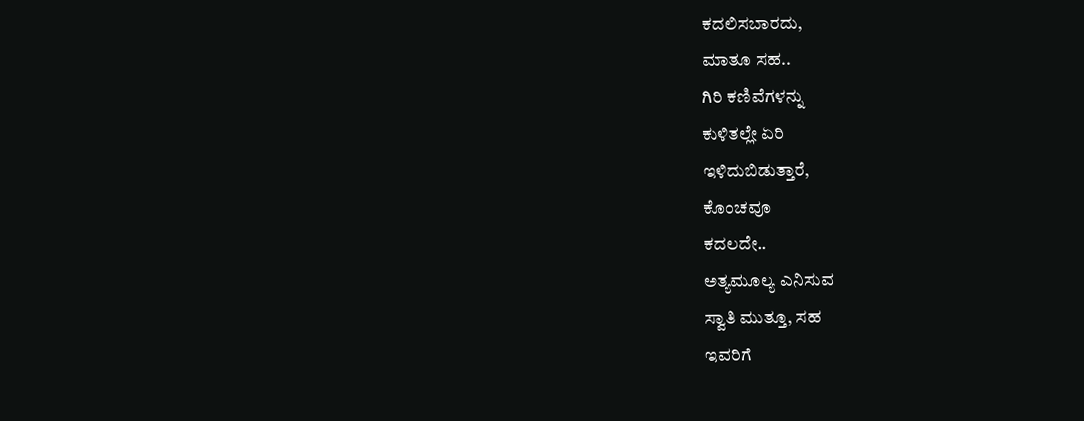ಕದಲಿಸಬಾರದು,
ಮಾತೂ ಸಹ..
ಗಿರಿ ಕಣಿವೆಗಳನ್ನು
ಕುಳಿತಲ್ಲೇ ಏರಿ
ಇಳಿದುಬಿಡುತ್ತಾರೆ,
ಕೊಂಚವೂ
ಕದಲದೇ..
ಅತ್ಯಮೂಲ್ಯ ಎನಿಸುವ
ಸ್ವಾತಿ ಮುತ್ತೂ, ಸಹ
ಇವರಿಗೆ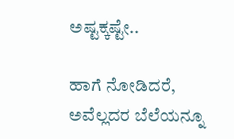ಅಷ್ಟಕ್ಕಷ್ಟೇ..

ಹಾಗೆ ನೋಡಿದರೆ,
ಅವೆಲ್ಲದರ ಬೆಲೆಯನ್ನೂ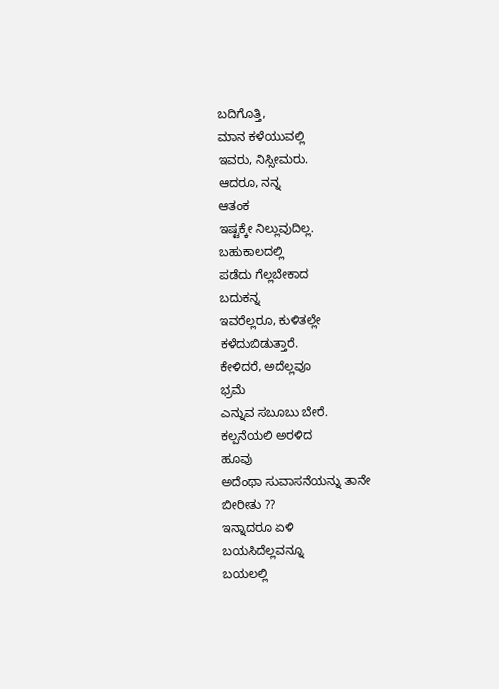ಬದಿಗೊತ್ತಿ,
ಮಾನ ಕಳೆಯುವಲ್ಲಿ
ಇವರು, ನಿಸ್ಸೀಮರು.
ಆದರೂ, ನನ್ನ
ಆತಂಕ
ಇಷ್ಟಕ್ಕೇ ನಿಲ್ಲುವುದಿಲ್ಲ.
ಬಹುಕಾಲದಲ್ಲಿ
ಪಡೆದು ಗೆಲ್ಲಬೇಕಾದ
ಬದುಕನ್ನ
ಇವರೆಲ್ಲರೂ, ಕುಳಿತಲ್ಲೇ
ಕಳೆದುಬಿಡುತ್ತಾರೆ.
ಕೇಳಿದರೆ, ಅದೆಲ್ಲವೂ
ಭ್ರಮೆ
ಎನ್ನುವ ಸಬೂಬು ಬೇರೆ.
ಕಲ್ಪನೆಯಲಿ ಅರಳಿದ
ಹೂವು
ಅದೆಂಥಾ ಸುವಾಸನೆಯನ್ನು ತಾನೇ
ಬೀರೀತು ??
ಇನ್ನಾದರೂ ಏಳಿ
ಬಯಸಿದೆಲ್ಲವನ್ನೂ
ಬಯಲಲ್ಲಿ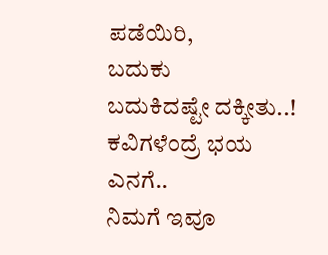ಪಡೆಯಿರಿ,
ಬದುಕು
ಬದುಕಿದಷ್ಟೇ ದಕ್ಕೀತು..!
ಕವಿಗಳೆಂದ್ರೆ ಭಯ ಎನಗೆ..
ನಿಮಗೆ ಇವೂ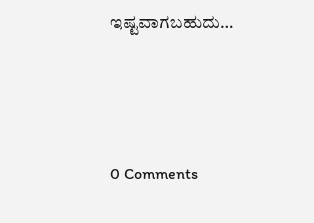ಇಷ್ಟವಾಗಬಹುದು…





0 Comments